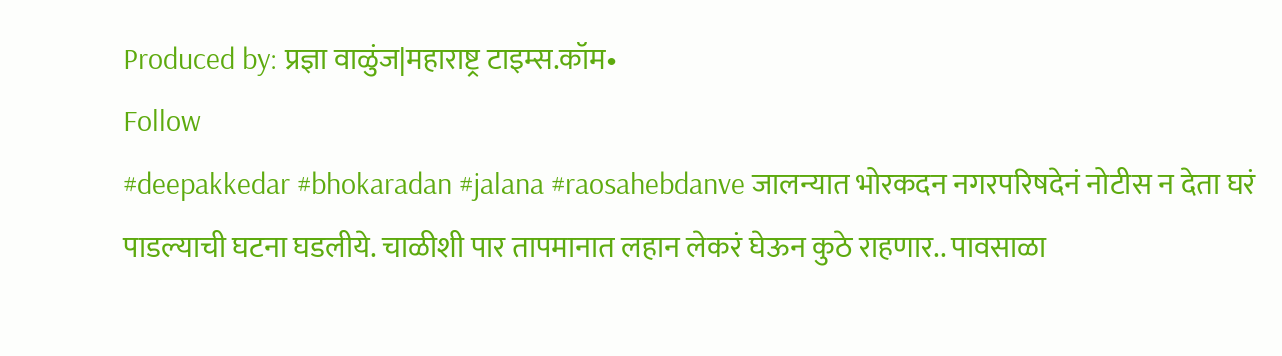Produced by: प्रज्ञा वाळुंज|महाराष्ट्र टाइम्स.कॉम•
Follow
#deepakkedar #bhokaradan #jalana #raosahebdanve जालन्यात भोरकदन नगरपरिषदेनं नोटीस न देता घरं पाडल्याची घटना घडलीये. चाळीशी पार तापमानात लहान लेकरं घेऊन कुठे राहणार.. पावसाळा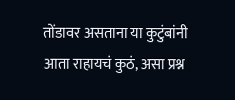तोंडावर असताना या कुटुंबांनी आता राहायचं कुठं, असा प्रश्न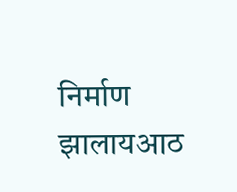निर्माण झालायआठ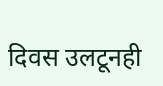दिवस उलटूनही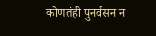कोणतंही पुनर्वसन न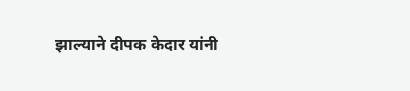झाल्याने दीपक केदार यांनी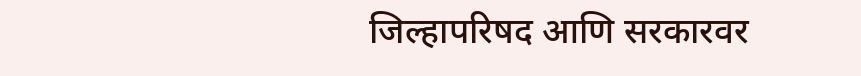जिल्हापरिषद आणि सरकारवर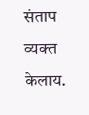संताप व्यक्त केलाय.